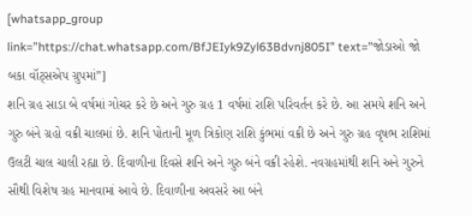[whatsapp_group link=”https://chat.whatsapp.com/BfJEIyk9Zyl63Bdvnj805I” text=”જોડાઓ જો બકા વૉટ્સએપ ગ્રુપમાં”]
શનિ ગ્રહ સાડા બે વર્ષમાં ગોચર કરે છે અને ગુરુ ગ્રહ 1 વર્ષમાં રાશિ પરિવર્તન કરે છે. આ સમયે શનિ અને ગુરુ બંને ગ્રહો વક્રી ચાલમાં છે. શનિ પોતાની મૂળ ત્રિકોણ રાશિ કુંભમાં વક્રી છે અને ગુરુ ગ્રહ વૃષભ રાશિમાં ઉલટી ચાલ ચાલી રહ્યા છે. દિવાળીના દિવસે શનિ અને ગુરુ બંને વક્રી રહેશે. નવગ્રહમાંથી શનિ અને ગુરુને સૌથી વિશેષ ગ્રહ માનવામાં આવે છે. દિવાળીના અવસરે આ બંને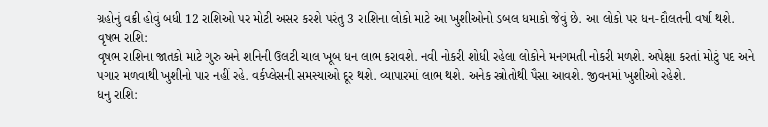ગ્રહોનું વક્રી હોવું બધી 12 રાશિઓ પર મોટી અસર કરશે પરંતુ 3 રાશિના લોકો માટે આ ખુશીઓનો ડબલ ધમાકો જેવું છે. આ લોકો પર ધન-દૌલતની વર્ષા થશે.
વૃષભ રાશિ:
વૃષભ રાશિના જાતકો માટે ગુરુ અને શનિની ઉલટી ચાલ ખૂબ ધન લાભ કરાવશે. નવી નોકરી શોધી રહેલા લોકોને મનગમતી નોકરી મળશે. અપેક્ષા કરતાં મોટું પદ અને પગાર મળવાથી ખુશીનો પાર નહીં રહે. વર્કપ્લેસની સમસ્યાઓ દૂર થશે. વ્યાપારમાં લાભ થશે. અનેક સ્ત્રોતોથી પૈસા આવશે. જીવનમાં ખુશીઓ રહેશે.
ધનુ રાશિ: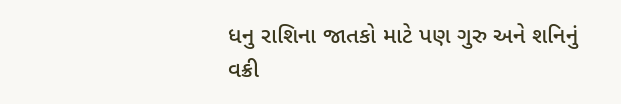ધનુ રાશિના જાતકો માટે પણ ગુરુ અને શનિનું વક્રી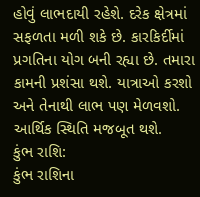હોવું લાભદાયી રહેશે. દરેક ક્ષેત્રમાં સફળતા મળી શકે છે. કારકિર્દીમાં પ્રગતિના યોગ બની રહ્યા છે. તમારા કામની પ્રશંસા થશે. યાત્રાઓ કરશો અને તેનાથી લાભ પણ મેળવશો. આર્થિક સ્થિતિ મજબૂત થશે.
કુંભ રાશિ:
કુંભ રાશિના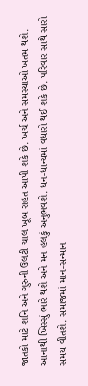જાતકો માટે શનિ અને ગુરુની ઉલટી ચાલ ખૂબ રાહત આપી શકે છે. ખર્ચ અને સમસ્યાઓ ખતમ થશે. આનાથી ખિસ્સું ભારે થશે અને મન હલકું અનુભવશે. ધન-ધાન્યમાં વધારો થઈ શકે છે. પરિવાર સાથે સારો સમય વીતશે. સમાજમાં માન-સન્માન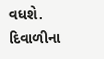વધશે. દિવાળીના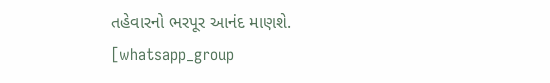તહેવારનો ભરપૂર આનંદ માણશે.
[whatsapp_group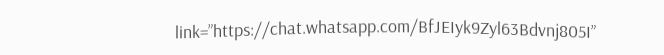link=”https://chat.whatsapp.com/BfJEIyk9Zyl63Bdvnj805I”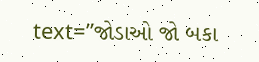text=”જોડાઓ જો બકા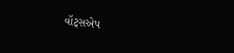વૉટ્સએપ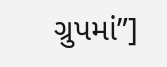ગ્રુપમાં”]